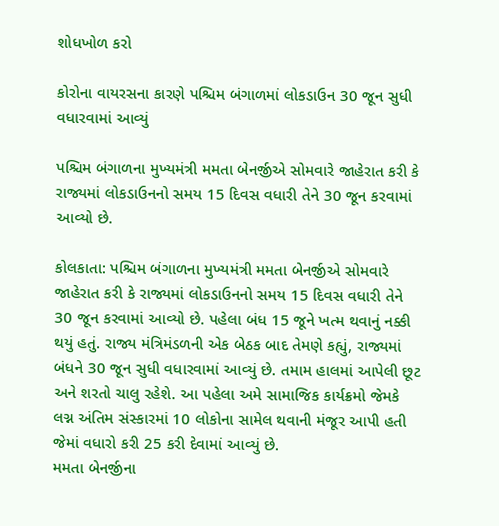શોધખોળ કરો

કોરોના વાયરસના કારણે પશ્ચિમ બંગાળમાં લોકડાઉન 30 જૂન સુધી વધારવામાં આવ્યું

પશ્ચિમ બંગાળના મુખ્યમંત્રી મમતા બેનર્જીએ સોમવારે જાહેરાત કરી કે રાજ્યમાં લોકડાઉનનો સમય 15 દિવસ વધારી તેને 30 જૂન કરવામાં આવ્યો છે.

કોલકાતા: પશ્ચિમ બંગાળના મુખ્યમંત્રી મમતા બેનર્જીએ સોમવારે જાહેરાત કરી કે રાજ્યમાં લોકડાઉનનો સમય 15 દિવસ વધારી તેને 30 જૂન કરવામાં આવ્યો છે. પહેલા બંધ 15 જૂને ખત્મ થવાનું નક્કી થયું હતું. રાજ્ય મંત્રિમંડળની એક બેઠક બાદ તેમણે કહ્યું, રાજ્યમાં બંધને 30 જૂન સુધી વધારવામાં આવ્યું છે. તમામ હાલમાં આપેલી છૂટ અને શરતો ચાલુ રહેશે. આ પહેલા અમે સામાજિક કાર્યક્રમો જેમકે લગ્ન અંતિમ સંસ્કારમાં 10 લોકોના સામેલ થવાની મંજૂર આપી હતી જેમાં વધારો કરી 25 કરી દેવામાં આવ્યું છે.
મમતા બેનર્જીના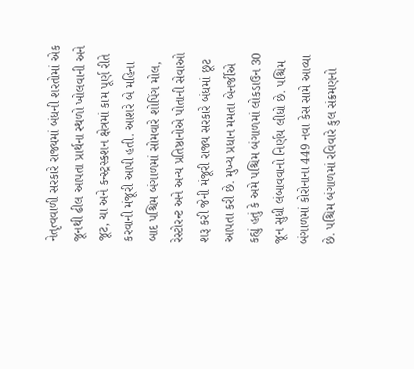નેતૃત્વવાળી સરકારે રાજ્યમાં બંધની શરતોમાં એક જૂનથી ઢીલ આપતા પ્રાર્થના સ્થળો ખોલવાની અને જૂટ, ચા અને કન્સ્ટ્રસ્કશન ક્ષેત્રમાં કામ પૂર્ણ રીતે કરવાની મંજૂરી આપી હતી. આશરે બે મહિના બાદ પશ્ચિમ બંગાળમાં સોમવારે શોપિંગ મોલ, રેસ્ટોરન્ટ અને અન્ય પ્રતિષ્ઠાનોએ પોતાની સેવાઓ શરૂ કરી જેની મંજૂરી રાજ્ય સરકારે બંધમાં છૂટ આપતા કરી છે. મુખ્ય પ્રધાન મમતા બેનર્જીએ કહ્યું હતું કે અમે પશ્ચિમ બંગાળમાં લોકડાઉન 30 જૂન સુધી લંબાવવાનો નિર્ણય લીધો છે. પશ્ચિમ બંગાળમાં કોરોનાના 449 નવા કેસ સામે આવ્યા છે. પશ્ચિમ બંગાળમાં રવિવારે કુલ સંક્રમણનો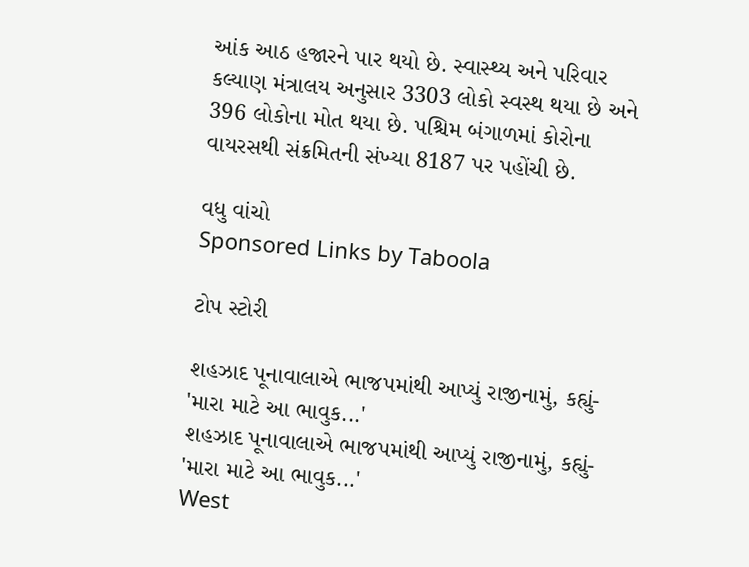આંક આઠ હજારને પાર થયો છે. સ્વાસ્થ્ય અને પરિવાર કલ્યાણ મંત્રાલય અનુસાર 3303 લોકો સ્વસ્થ થયા છે અને 396 લોકોના મોત થયા છે. પશ્ચિમ બંગાળમાં કોરોના વાયરસથી સંક્રમિતની સંખ્યા 8187 પર પહોંચી છે.

વધુ વાંચો
Sponsored Links by Taboola

ટોપ સ્ટોરી

શહઝાદ પૂનાવાલાએ ભાજપમાંથી આપ્યું રાજીનામું, કહ્યું- 'મારા માટે આ ભાવુક...'
શહઝાદ પૂનાવાલાએ ભાજપમાંથી આપ્યું રાજીનામું, કહ્યું- 'મારા માટે આ ભાવુક...'
West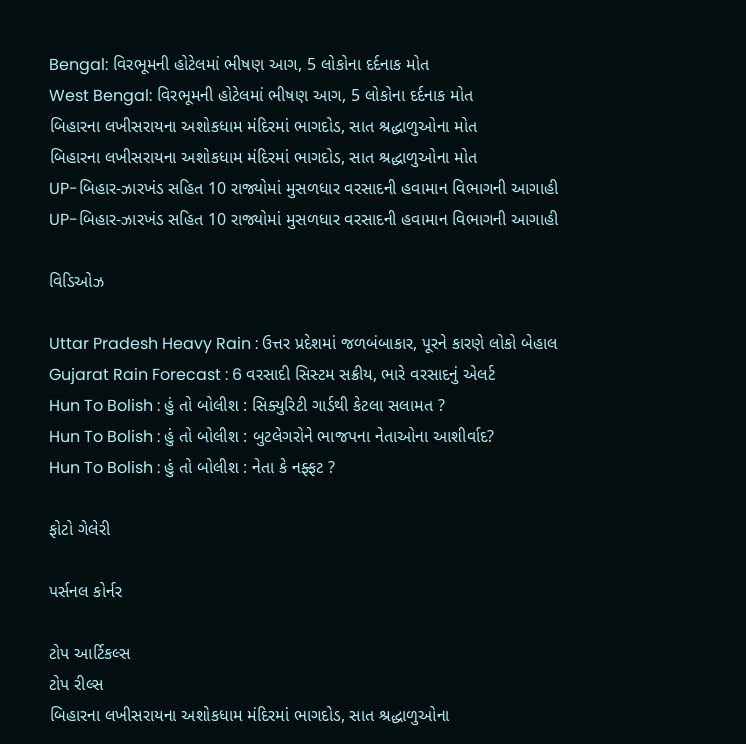Bengal: વિરભૂમની હોટેલમાં ભીષણ આગ, 5 લોકોના દર્દનાક મોત
West Bengal: વિરભૂમની હોટેલમાં ભીષણ આગ, 5 લોકોના દર્દનાક મોત
બિહારના લખીસરાયના અશોકધામ મંદિરમાં ભાગદોડ, સાત શ્રદ્ધાળુઓના મોત
બિહારના લખીસરાયના અશોકધામ મંદિરમાં ભાગદોડ, સાત શ્રદ્ધાળુઓના મોત
UP-બિહાર-ઝારખંડ સહિત 10 રાજ્યોમાં મુસળધાર વરસાદની હવામાન વિભાગની આગાહી
UP-બિહાર-ઝારખંડ સહિત 10 રાજ્યોમાં મુસળધાર વરસાદની હવામાન વિભાગની આગાહી

વિડિઓઝ

Uttar Pradesh Heavy Rain : ઉત્તર પ્રદેશમાં જળબંબાકાર, પૂરને કારણે લોકો બેહાલ
Gujarat Rain Forecast : 6 વરસાદી સિસ્ટમ સક્રીય, ભારે વરસાદનું એલર્ટ
Hun To Bolish : હું તો બોલીશ : સિક્યુરિટી ગાર્ડથી કેટલા સલામત ?
Hun To Bolish : હું તો બોલીશ : બુટલેગરોને ભાજપના નેતાઓના આશીર્વાદ?
Hun To Bolish : હું તો બોલીશ : નેતા કે નફ્ફટ ?

ફોટો ગેલેરી

પર્સનલ કોર્નર

ટોપ આર્ટિકલ્સ
ટોપ રીલ્સ
બિહારના લખીસરાયના અશોકધામ મંદિરમાં ભાગદોડ, સાત શ્રદ્ધાળુઓના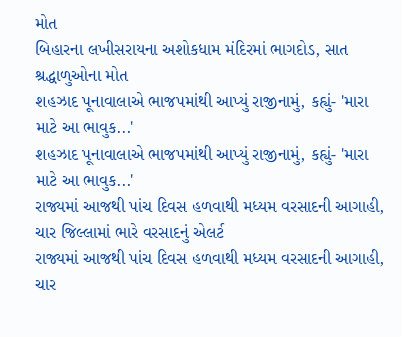મોત
બિહારના લખીસરાયના અશોકધામ મંદિરમાં ભાગદોડ, સાત શ્રદ્ધાળુઓના મોત
શહઝાદ પૂનાવાલાએ ભાજપમાંથી આપ્યું રાજીનામું, કહ્યું- 'મારા માટે આ ભાવુક...'
શહઝાદ પૂનાવાલાએ ભાજપમાંથી આપ્યું રાજીનામું, કહ્યું- 'મારા માટે આ ભાવુક...'
રાજ્યમાં આજથી પાંચ દિવસ હળવાથી મધ્યમ વરસાદની આગાહી, ચાર જિલ્લામાં ભારે વરસાદનું એલર્ટ
રાજ્યમાં આજથી પાંચ દિવસ હળવાથી મધ્યમ વરસાદની આગાહી, ચાર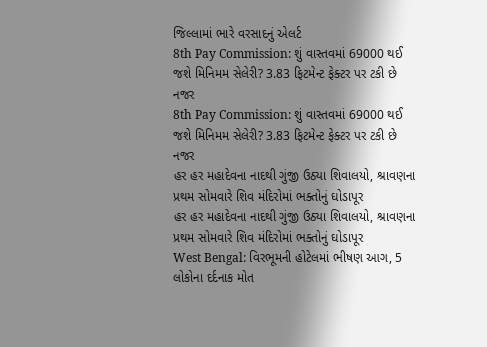જિલ્લામાં ભારે વરસાદનું એલર્ટ
8th Pay Commission: શું વાસ્તવમાં 69000 થઈ જશે મિનિમમ સેલેરી? 3.83 ફિટમેન્ટ ફેક્ટર પર ટકી છે નજર
8th Pay Commission: શું વાસ્તવમાં 69000 થઈ જશે મિનિમમ સેલેરી? 3.83 ફિટમેન્ટ ફેક્ટર પર ટકી છે નજર
હર હર મહાદેવના નાદથી ગુંજી ઉઠ્યા શિવાલયો, શ્રાવણના પ્રથમ સોમવારે શિવ મંદિરોમાં ભક્તોનું ઘોડાપૂર
હર હર મહાદેવના નાદથી ગુંજી ઉઠ્યા શિવાલયો, શ્રાવણના પ્રથમ સોમવારે શિવ મંદિરોમાં ભક્તોનું ઘોડાપૂર
West Bengal: વિરભૂમની હોટેલમાં ભીષણ આગ, 5 લોકોના દર્દનાક મોત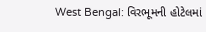West Bengal: વિરભૂમની હોટેલમાં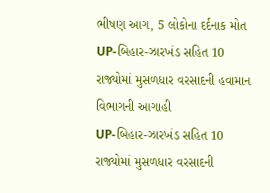ભીષણ આગ, 5 લોકોના દર્દનાક મોત
UP-બિહાર-ઝારખંડ સહિત 10 રાજ્યોમાં મુસળધાર વરસાદની હવામાન વિભાગની આગાહી
UP-બિહાર-ઝારખંડ સહિત 10 રાજ્યોમાં મુસળધાર વરસાદની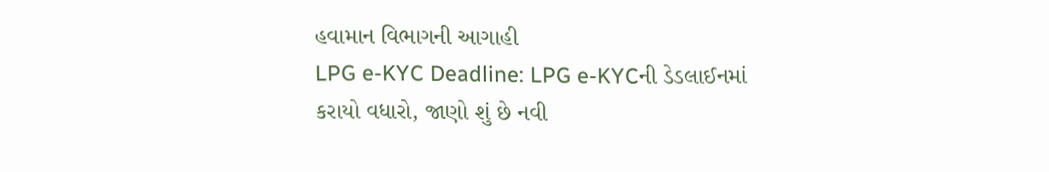હવામાન વિભાગની આગાહી
LPG e-KYC Deadline: LPG e-KYCની ડેડલાઈનમાં કરાયો વધારો, જાણો શું છે નવી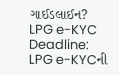ગાઈડલાઈન?
LPG e-KYC Deadline: LPG e-KYCની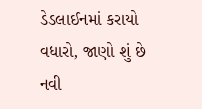ડેડલાઈનમાં કરાયો વધારો, જાણો શું છે નવી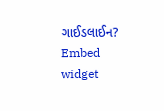ગાઈડલાઈન?
Embed widget